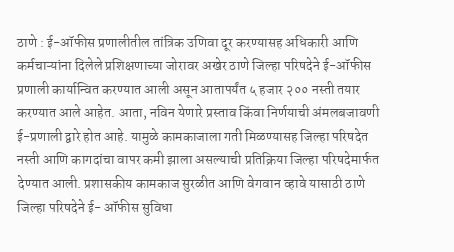ठाणे : ई-ऑफीस प्रणालीतील तांत्रिक उणिवा दूर करण्यासह अधिकारी आणि कर्मचाऱ्यांना दिलेले प्रशिक्षणाच्या जोरावर अखेर ठाणे जिल्हा परिषदेने ई-ऑफीस प्रणाली कार्यान्वित करण्यात आली असून आतापर्यंत ५ हजार २०० नस्ती तयार करण्यात आले आहेत. आता, नविन येणारे प्रस्ताव किंवा निर्णयाची अंमलबजावणी ई-प्रणाली द्वारे होत आहे. यामुळे कामकाजाला गती मिळण्यासह जिल्हा परिषदेत नस्ती आणि कागदांचा वापर कमी झाला असल्याची प्रतिक्रिया जिल्हा परिषदेमार्फत देण्यात आली. प्रशासकीय कामकाज सुरळीत आणि वेगवान व्हावे यासाठी ठाणे जिल्हा परिषदेने ई- ऑफीस सुविधा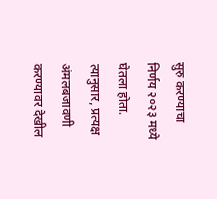सुरु करण्याचा निर्णय २०२३ मध्ये घेतला होता. त्यानुसार, प्रत्यक्ष अंमलबजावणी करण्यावर देखील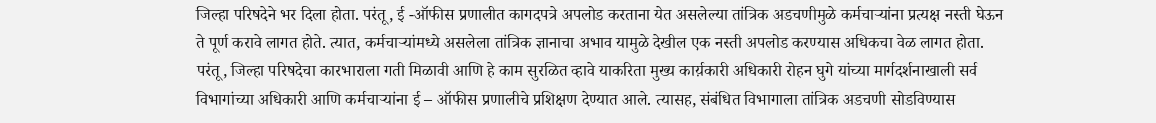जिल्हा परिषदेने भर दिला होता. परंतू, ई -ऑफीस प्रणालीत कागदपत्रे अपलोड करताना येत असलेल्या तांत्रिक अडचणीमुळे कर्मचाऱ्यांना प्रत्यक्ष नस्ती घेऊन ते पूर्ण करावे लागत होते. त्यात, कर्मचाऱ्यांमध्ये असलेला तांत्रिक ज्ञानाचा अभाव यामुळे देखील एक नस्ती अपलोड करण्यास अधिकचा वेळ लागत होता. परंतू, जिल्हा परिषदेचा कारभाराला गती मिळावी आणि हे काम सुरळित व्हावे याकरिता मुख्य कार्य़कारी अधिकारी रोहन घुगे यांच्या मार्गदर्शनाखाली सर्व विभागांच्या अधिकारी आणि कर्मचाऱ्यांना ई – ऑफीस प्रणालीचे प्रशिक्षण देण्यात आले. त्यासह, संबंधित विभागाला तांत्रिक अडचणी सोडविण्यास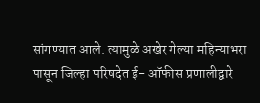सांगण्यात आले. त्यामुळे अखेर गेल्या महिन्याभरा पासून जिल्हा परिषदेत ई- ऑफीस प्रणालीद्वारे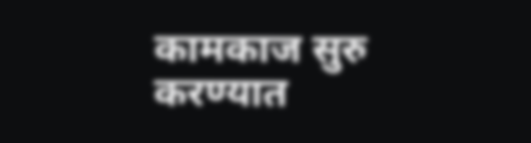कामकाज सुरु करण्यात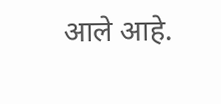आले आहे.